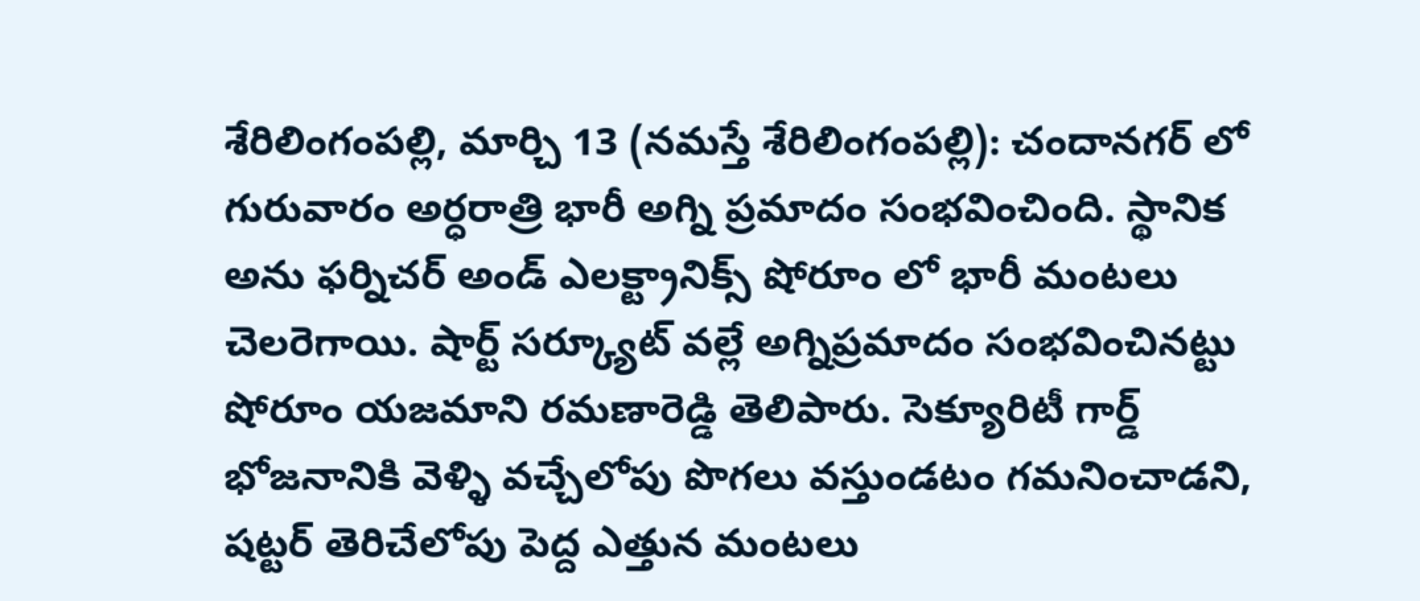శేరిలింగంపల్లి, మార్చి 13 (నమస్తే శేరిలింగంపల్లి): చందానగర్ లో గురువారం అర్ధరాత్రి భారీ అగ్ని ప్రమాదం సంభవించింది. స్థానిక అను ఫర్నిచర్ అండ్ ఎలక్ట్రానిక్స్ షోరూం లో భారీ మంటలు చెలరెగాయి. షార్ట్ సర్క్యూట్ వల్లే అగ్నిప్రమాదం సంభవించినట్టు షోరూం యజమాని రమణారెడ్డి తెలిపారు. సెక్యూరిటీ గార్డ్ భోజనానికి వెళ్ళి వచ్చేలోపు పొగలు వస్తుండటం గమనించాడని, షట్టర్ తెరిచేలోపు పెద్ద ఎత్తున మంటలు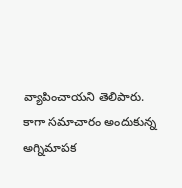వ్యాపించాయని తెలిపారు. కాగా సమాచారం అందుకున్న అగ్నిమాపక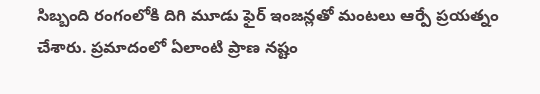సిబ్బంది రంగంలోకి దిగి మూడు ఫైర్ ఇంజన్లతో మంటలు ఆర్పే ప్రయత్నం చేశారు. ప్రమాదంలో ఏలాంటి ప్రాణ నష్టం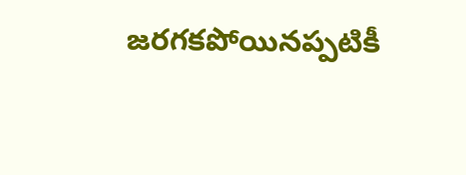జరగకపోయినప్పటికీ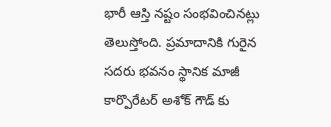భారీ ఆస్తి నష్టం సంభవించినట్లు తెలుస్తోంది. ప్రమాదానికి గురైన సదరు భవనం స్థానిక మాజీ కార్పొరేటర్ అశోక్ గౌడ్ కు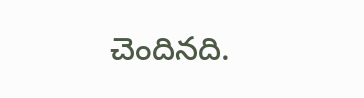చెందినది.